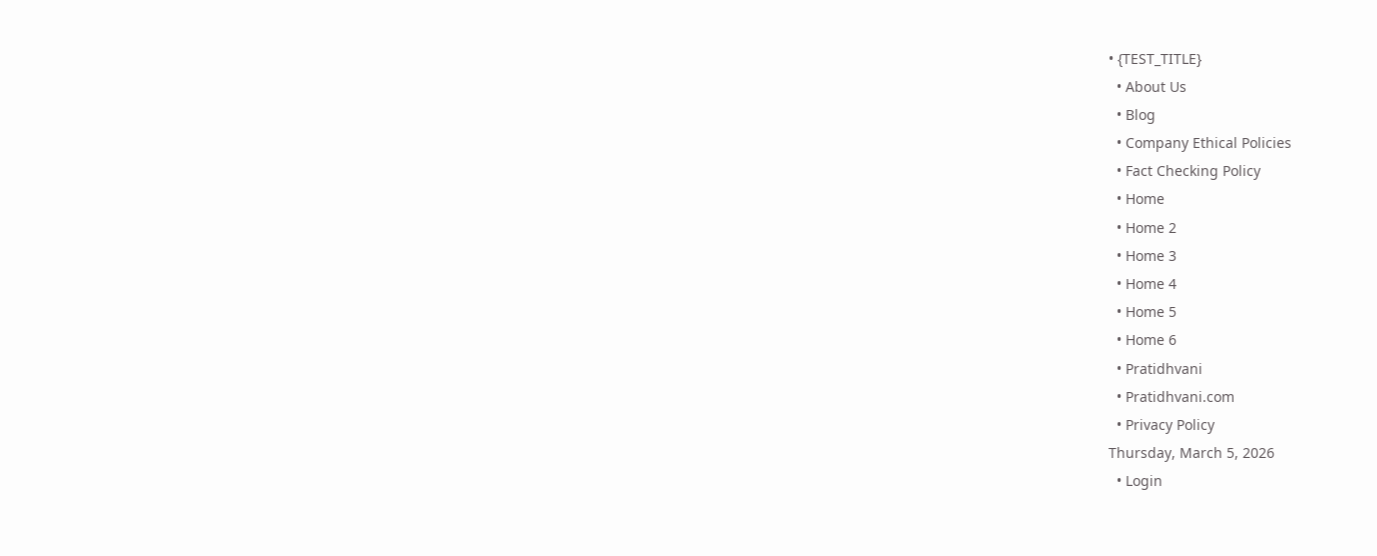• {TEST_TITLE}
  • About Us
  • Blog
  • Company Ethical Policies
  • Fact Checking Policy
  • Home
  • Home 2
  • Home 3
  • Home 4
  • Home 5
  • Home 6
  • Pratidhvani
  • Pratidhvani.com
  • Privacy Policy
Thursday, March 5, 2026
  • Login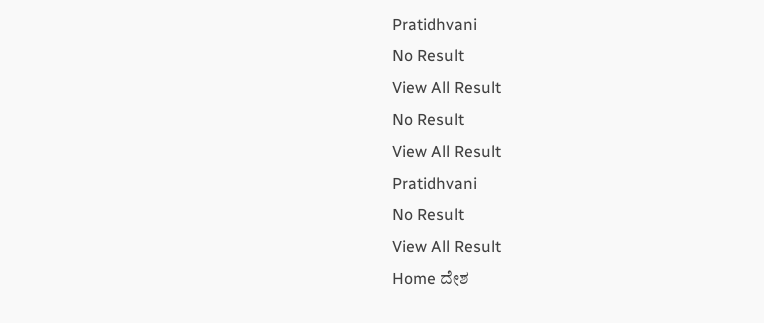Pratidhvani
No Result
View All Result
No Result
View All Result
Pratidhvani
No Result
View All Result
Home ದೇಶ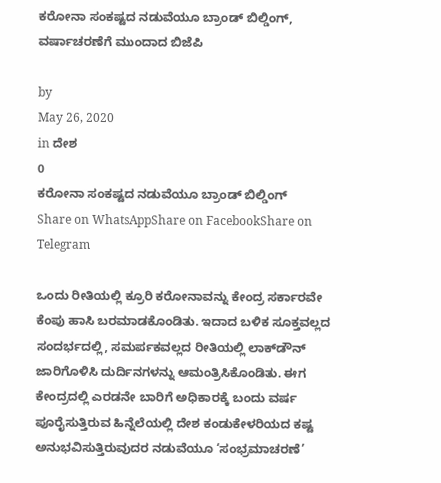ಕರೋನಾ ಸಂಕಷ್ಟದ ನಡುವೆಯೂ ಬ್ರಾಂಡ್ ಬಿಲ್ಡಿಂಗ್, ವರ್ಷಾಚರಣೆಗೆ ಮುಂದಾದ ಬಿಜೆಪಿ

by
May 26, 2020
in ದೇಶ
0
ಕರೋನಾ ಸಂಕಷ್ಟದ ನಡುವೆಯೂ ಬ್ರಾಂಡ್ ಬಿಲ್ಡಿಂಗ್
Share on WhatsAppShare on FacebookShare on Telegram

ಒಂದು ರೀತಿಯಲ್ಲಿ ಕ್ರೂರಿ ಕರೋನಾವನ್ನು ಕೇಂದ್ರ ಸರ್ಕಾರವೇ ಕೆಂಪು ಹಾಸಿ ಬರಮಾಡಕೊಂಡಿತು. ಇದಾದ ಬಳಿಕ ಸೂಕ್ತವಲ್ಲದ ಸಂದರ್ಭದಲ್ಲಿ, ಸಮರ್ಪಕವಲ್ಲದ ರೀತಿಯಲ್ಲಿ ಲಾಕ್‌ಡೌನ್ ಜಾರಿಗೊಳಿಸಿ ದುರ್ದಿನಗಳನ್ನು ಆಮಂತ್ರಿಸಿಕೊಂಡಿತು. ಈಗ ಕೇಂದ್ರದಲ್ಲಿ ಎರಡನೇ ಬಾರಿಗೆ ಅಧಿಕಾರಕ್ಕೆ ಬಂದು ವರ್ಷ ಪೂರೈಸುತ್ತಿರುವ ಹಿನ್ನೆಲೆಯಲ್ಲಿ ದೇಶ ಕಂಡುಕೇಳರಿಯದ ಕಷ್ಟ ಅನುಭವಿಸುತ್ತಿರುವುದರ ನಡುವೆಯೂ ‘ಸಂಭ್ರಮಾಚರಣೆ’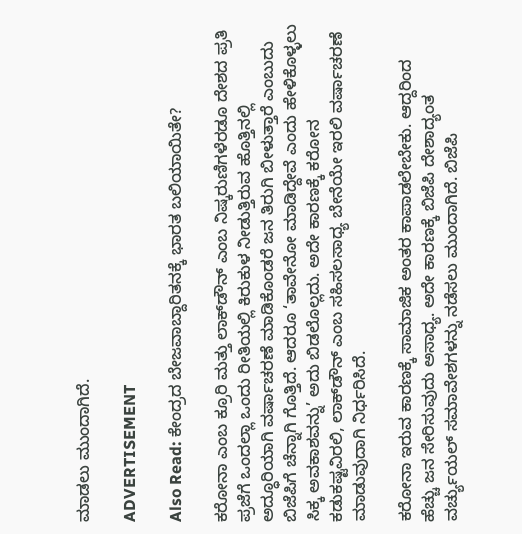ಮಾಡಲು ಮುಂದಾಗಿದೆ.

ADVERTISEMENT

Also Read: ಕೇಂದ್ರದ ಬೇಜವಾಬ್ದಾರಿತನಕ್ಕೆ ಭಾರತ ಬಲಿಯಾಯಿತೇ?

ಕರೋನಾ ಎಂಬ ಕ್ರೂರಿ ಮತ್ತು ಲಾಕ್‌ಡೌನ್ ಎಂಬ ನಿಷ್ಕರುಣಿಗಳೆರಡೂ ದೇಶದ ಪ್ರತಿ ಪ್ರಜೆಗೆ ಒಂದಲ್ಲಾ ಒಂದು ರೀತಿಯಲ್ಲಿ ಕಿರುಕುಳ ನೀಡುತ್ತಿರುವ ಹೊತ್ತಿನಲ್ಲಿ ಅದ್ಧೂರಿಯಾಗಿ ವರ್ಷಾಚರಣೆ ಮಾಡಿಕೊಂಡರೆ ಜನ ತಿರುಗಿ ಬೀಳುತ್ತಾರೆ ಎಂಬುದು‌ ಬಿಜೆಪಿಗೆ ಚೆನ್ನಾಗಿ ಗೊತ್ತಿದೆ. ಆದರೂ ‘ತಾವೇನೋ ಮಾಡಿದ್ದೇವೆ ಎಂದು ಹೇಳಿಕೊಳ್ಳಲು ಸಿಕ್ಕ ಅವಕಾಶವನ್ನು’ ಅದು ಬಿಡಲೊಲ್ಲದು. ಅದೇ ಕಾರಣಕ್ಕೆ ಕರೋನ ಕಡುಕಷ್ಟವಿರಲಿ, ಲಾಕ್‌ಡೌನ್ ಎಂಬ ಸಹಿಸಲಸಾಧ್ಯ ಬೇನೆಯೇ ಇರಲಿ ವರ್ಷಾಚರಣೆ ಮಾಡುವುದಾಗಿ ನಿರ್ಧರಿಸಿದೆ.

ಕರೋನಾ ಇರುವ ಕಾರಣಕ್ಕೆ ಸಾಮಾಜಿಕ ಅಂತರ ಕಾಪಾಡಲೇಬೇಕು. ಆದ್ದರಿಂದ ಹೆಚ್ಚು ಜನ ಸೇರಿಸುವುದು ಅಸಾಧ್ಯ. ಅದೇ ಕಾರಣಕ್ಕೆ ಬಿಜೆಪಿ ದೇಶಾದ್ಯಂತ ವರ್ಚ್ಯುಯಲ್ ಸಮಾವೇಶಗಳನ್ನು ನಡೆಸಲು ಮುಂದಾಗಿದೆ. ಬಿಜೆಪಿ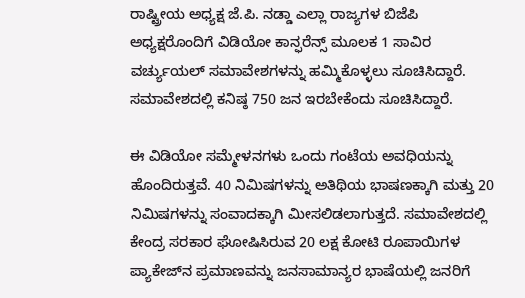ರಾಷ್ಟ್ರೀಯ ಅಧ್ಯಕ್ಷ ಜೆ.ಪಿ. ನಡ್ಡಾ ಎಲ್ಲಾ ರಾಜ್ಯಗಳ ಬಿಜೆಪಿ ಅಧ್ಯಕ್ಷರೊಂದಿಗೆ ವಿಡಿಯೋ ಕಾನ್ಫರೆನ್ಸ್ ಮೂಲಕ 1 ಸಾವಿರ ವರ್ಚ್ಯುಯಲ್ ಸಮಾವೇಶಗಳನ್ನು ಹಮ್ಮಿಕೊಳ್ಳಲು ಸೂಚಿಸಿದ್ದಾರೆ. ಸಮಾವೇಶದಲ್ಲಿ ಕನಿಷ್ಠ 750 ಜನ ಇರಬೇಕೆಂದು ಸೂಚಿಸಿದ್ದಾರೆ.

ಈ ವಿಡಿಯೋ ಸಮ್ಮೇಳನಗಳು ಒಂದು ಗಂಟೆಯ ಅವಧಿಯನ್ನು ಹೊಂದಿರುತ್ತವೆ. 40 ನಿಮಿಷಗಳನ್ನು ಅತಿಥಿಯ ಭಾಷಣಕ್ಕಾಗಿ ಮತ್ತು 20 ನಿಮಿಷಗಳನ್ನು ಸಂವಾದಕ್ಕಾಗಿ ಮೀಸಲಿಡಲಾಗುತ್ತದೆ. ಸಮಾವೇಶದಲ್ಲಿ ಕೇಂದ್ರ ಸರಕಾರ ಘೋಷಿಸಿರುವ 20 ಲಕ್ಷ ಕೋಟಿ‌ ರೂಪಾಯಿಗಳ ಪ್ಯಾಕೇಜ್‌ನ ಪ್ರಮಾಣವನ್ನು ಜನಸಾಮಾನ್ಯರ ಭಾಷೆಯಲ್ಲಿ ಜನರಿಗೆ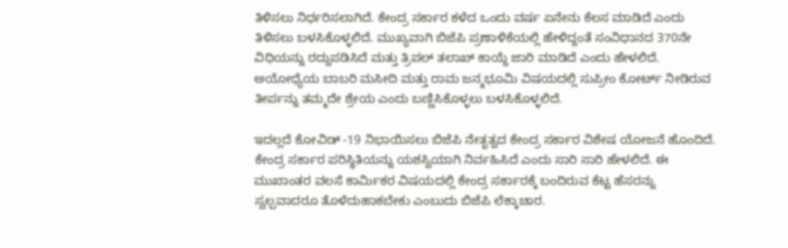ತಿಳಿಸಲು ನಿರ್ಧರಿಸಲಾಗಿದೆ. ಕೇಂದ್ರ ಸರ್ಕಾರ ಕಳೆದ ಒಂದು ವರ್ಷ ಏನೇನು‌ ಕೆಲಸ ಮಾಡಿದೆ ಎಂದು ತಿಳಿಸಲು ಬಳಸಿಕೊಳ್ಳಲಿದೆ. ಮುಖ್ಯವಾಗಿ ಬಿಜೆಪಿ ಪ್ರಣಾಳಿಕೆಯಲ್ಲಿ ಹೇಳಿದ್ದಂತೆ ಸಂವಿಧಾನದ 370ನೇ ವಿಧಿಯನ್ನು ರದ್ದುಪಡಿಸಿದೆ ಮತ್ತು ತ್ರಿಪಲ್ ತಲಾಖ್ ಕಾಯ್ದೆ ಜಾರಿ ಮಾಡಿದೆ ಎಂದು ಹೇಳಲಿದೆ. ಅಯೋಧ್ಯೆಯ ಬಾಬರಿ ಮಸೀದಿ ಮತ್ತು ರಾಮ ಜನ್ಮಭೂಮಿ ವಿಷಯದಲ್ಲಿ ಸುಪ್ರೀಂ ಕೋರ್ಟ್ ನೀಡಿರುವ ತೀರ್ಪನ್ನು ತಮ್ಮದೇ ಶ್ರೇಯ ಎಂದು ಬಣ್ಣಿಸಿಕೊಳ್ಳಲು ಬಳಸಿಕೊಳ್ಳಲಿದೆ.

ಇದಲ್ಲದೆ ಕೋವಿಡ್ -19 ನಿಭಾಯಿಸಲು ಬಿಜೆಪಿ ನೇತೃತ್ವದ ಕೇಂದ್ರ ಸರ್ಕಾರ ವಿಶೇಷ ಯೋಜನೆ ಹೊಂದಿದೆ. ಕೇಂದ್ರ ಸರ್ಕಾರ ಪರಿಸ್ಥಿತಿಯನ್ನು ಯಶಸ್ವಿಯಾಗಿ ನಿರ್ವಹಿಸಿದೆ ಎಂದು ಸಾರಿ ಸಾರಿ ಹೇಳಲಿದೆ. ಈ ಮುಖಾಂತರ ವಲಸೆ ಕಾರ್ಮಿಕರ ವಿಷಯದಲ್ಲಿ ಕೇಂದ್ರ ಸರ್ಕಾರಕ್ಕೆ ಬಂದಿರುವ ಕೆಟ್ಟ ಹೆಸರನ್ನು ಸ್ವಲ್ಪವಾದರೂ ತೊಳೆದುಹಾಕಬೇಕು ಎಂಬುದು ಬಿಜೆಪಿ ‌ಲೆಕ್ಕಾಚಾರ.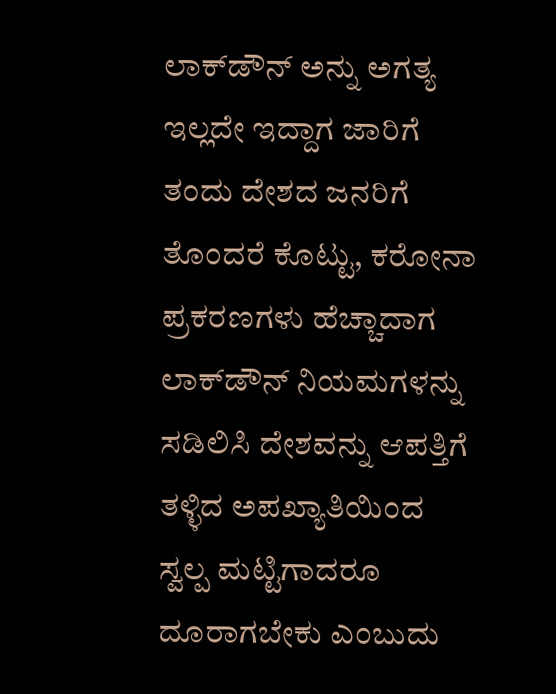ಲಾಕ್‌ಡೌನ್ ಅನ್ನು ಅಗತ್ಯ ಇಲ್ಲದೇ ಇದ್ದಾಗ ಜಾರಿಗೆ ತಂದು ದೇಶದ ಜನರಿಗೆ ತೊಂದರೆ ಕೊಟ್ಟು, ಕರೋನಾ ಪ್ರಕರಣಗಳು ಹೆಚ್ಚಾದಾಗ ಲಾಕ್‌ಡೌನ್ ನಿಯಮಗಳನ್ನು ಸಡಿಲಿಸಿ ದೇಶವನ್ನು ಆಪತ್ತಿಗೆ ತಳ್ಳಿದ ಅಪಖ್ಯಾತಿಯಿಂದ ಸ್ವಲ್ಪ ಮಟ್ಟಿಗಾದರೂ ದೂರಾಗಬೇಕು ಎಂಬುದು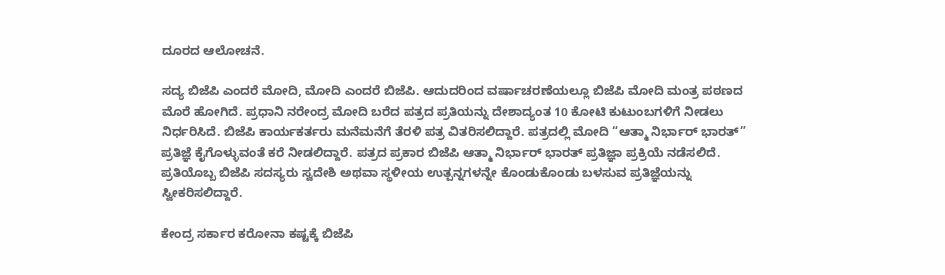ದೂರದ ಆಲೋಚನೆ.

ಸದ್ಯ ಬಿಜೆಪಿ ಎಂದರೆ ಮೋದಿ, ಮೋದಿ ಎಂದರೆ ಬಿಜೆಪಿ. ಆದುದರಿಂದ ವರ್ಷಾಚರಣೆಯಲ್ಲೂ ಬಿಜೆಪಿ ಮೋದಿ ಮಂತ್ರ ಪಠಣದ ಮೊರೆ ಹೋಗಿದೆ. ಪ್ರಧಾನಿ ನರೇಂದ್ರ ಮೋದಿ ಬರೆದ ಪತ್ರದ ಪ್ರತಿಯನ್ನು ದೇಶಾದ್ಯಂತ 10 ಕೋಟಿ ಕುಟುಂಬಗಳಿಗೆ ನೀಡಲು ನಿರ್ಧರಿಸಿದೆ. ಬಿಜೆಪಿ ಕಾರ್ಯಕರ್ತರು ಮನೆಮನೆಗೆ ತೆರಳಿ ಪತ್ರ ವಿತರಿಸಲಿದ್ದಾರೆ. ಪತ್ರದಲ್ಲಿ ಮೋದಿ “ಆತ್ಮಾ ನಿರ್ಭಾರ್ ಭಾರತ್” ಪ್ರತಿಜ್ಞೆ ಕೈಗೊಳ್ಳುವಂತೆ ಕರೆ ನೀಡಲಿದ್ದಾರೆ. ಪತ್ರದ ಪ್ರಕಾರ ಬಿಜೆಪಿ ಆತ್ಮಾ ನಿರ್ಭಾರ್ ಭಾರತ್ ಪ್ರತಿಜ್ಞಾ‌ ಪ್ರಕ್ರಿಯೆ ನಡೆಸಲಿದೆ. ಪ್ರತಿಯೊಬ್ಬ ಬಿಜೆಪಿ ಸದಸ್ಯರು ಸ್ವದೇಶಿ ಅಥವಾ ಸ್ಥಳೀಯ ಉತ್ಪನ್ನಗಳನ್ನೇ ಕೊಂಡುಕೊಂಡು ಬಳಸುವ ಪ್ರತಿಜ್ಞೆಯನ್ನು ಸ್ವೀಕರಿಸಲಿದ್ದಾರೆ.

ಕೇಂದ್ರ ಸರ್ಕಾರ ಕರೋನಾ ಕಷ್ಟಕ್ಕೆ ಬಿಜೆಪಿ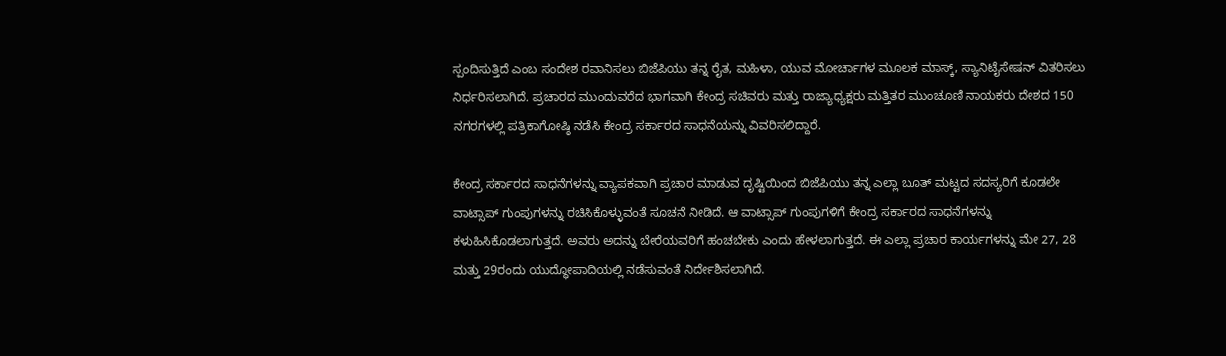ಸ್ಪಂದಿಸುತ್ತಿದೆ ಎಂಬ ಸಂದೇಶ ರವಾನಿಸಲು ಬಿಜೆಪಿಯು ತನ್ನ ರೈತ, ಮಹಿಳಾ, ಯುವ ಮೋರ್ಚಾಗಳ ಮೂಲಕ ಮಾಸ್ಕ್, ಸ್ಯಾನಿಟೈಸೇಷನ್ ವಿತರಿಸಲು ನಿರ್ಧರಿಸಲಾಗಿದೆ‌. ಪ್ರಚಾರದ ಮುಂದುವರೆದ ಭಾಗವಾಗಿ ಕೇಂದ್ರ ಸಚಿವರು ಮತ್ತು ರಾಜ್ಯಾಧ್ಯಕ್ಷರು ಮತ್ತಿತರ ಮುಂಚೂಣಿ ನಾಯಕರು ದೇಶದ 150 ನಗರಗಳಲ್ಲಿ ಪತ್ರಿಕಾಗೋಷ್ಠಿ ನಡೆಸಿ ಕೇಂದ್ರ ಸರ್ಕಾರದ ಸಾಧನೆಯನ್ನು ವಿವರಿಸಲಿದ್ದಾರೆ.

ಕೇಂದ್ರ ಸರ್ಕಾರದ ಸಾಧನೆಗಳನ್ನು ವ್ಯಾಪಕವಾಗಿ ಪ್ರಚಾರ ಮಾಡುವ ದೃಷ್ಟಿಯಿಂದ ಬಿಜೆಪಿಯು ತನ್ನ ಎಲ್ಲಾ ಬೂತ್ ಮಟ್ಟದ ಸದಸ್ಯರಿಗೆ ಕೂಡಲೇ ವಾಟ್ಸಾಪ್ ಗುಂಪುಗಳನ್ನು ರಚಿಸಿಕೊಳ್ಳುವಂತೆ ಸೂಚನೆ ನೀಡಿದೆ. ಆ ವಾಟ್ಸಾಪ್ ಗುಂಪುಗಳಿಗೆ ಕೇಂದ್ರ ಸರ್ಕಾರದ ಸಾಧನೆಗಳನ್ನು ಕಳುಹಿಸಿಕೊಡಲಾಗುತ್ತದೆ. ಅವರು ಅದನ್ನು ಬೇರೆಯವರಿಗೆ ಹಂಚಬೇಕು ಎಂದು ಹೇಳಲಾಗುತ್ತದೆ‌. ಈ ಎಲ್ಲಾ ಪ್ರಚಾರ ಕಾರ್ಯಗಳನ್ನು ಮೇ 27, 28 ಮತ್ತು 29ರಂದು ಯುದ್ಧೋಪಾದಿಯಲ್ಲಿ ನಡೆಸುವಂತೆ ನಿರ್ದೇಶಿಸಲಾಗಿದೆ.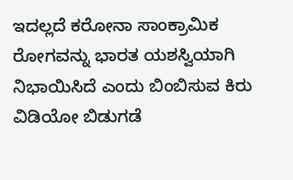ಇದಲ್ಲದೆ ಕರೋನಾ ಸಾಂಕ್ರಾಮಿಕ ರೋಗವನ್ನು ಭಾರತ ಯಶಸ್ವಿಯಾಗಿ ನಿಭಾಯಿಸಿದೆ ಎಂದು ಬಿಂಬಿಸುವ ಕಿರು ವಿಡಿಯೋ ಬಿಡುಗಡೆ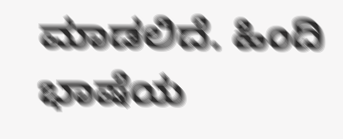ಮಾಡಲಿದೆ. ಹಿಂದಿ ಭಾಷೆಯ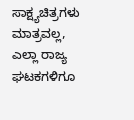ಸಾಕ್ಷ್ಯಚಿತ್ರಗಳು ಮಾತ್ರವಲ್ಲ, ಎಲ್ಲಾ ರಾಜ್ಯ ಘಟಕಗಳಿಗೂ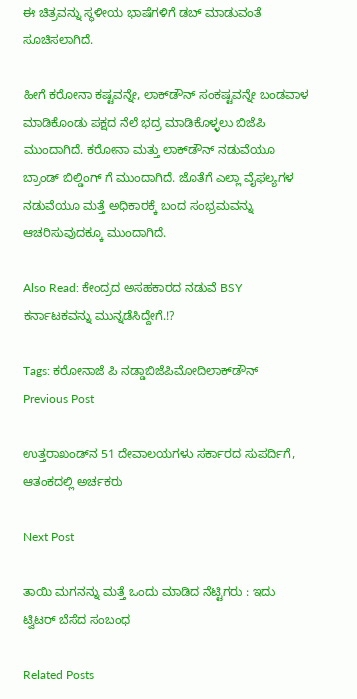ಈ ಚಿತ್ರವನ್ನು ಸ್ಥಳೀಯ ಭಾಷೆಗಳಿಗೆ ಡಬ್ ಮಾಡುವಂತೆ ಸೂಚಿಸಲಾಗಿದೆ.

ಹೀಗೆ ಕರೋನಾ ಕಷ್ಟವನ್ನೇ, ಲಾಕ್‌ಡೌನ್ ಸಂಕಷ್ಟವನ್ನೇ ಬಂಡವಾಳ ಮಾಡಿಕೊಂಡು ಪಕ್ಷದ ನೆಲೆ ಭದ್ರ ಮಾಡಿಕೊಳ್ಳಲು ಬಿಜೆಪಿ ಮುಂದಾಗಿದೆ. ಕರೋನಾ ಮತ್ತು ಲಾಕ್‌ಡೌನ್ ನಡುವೆಯೂ ಬ್ರಾಂಡ್ ಬಿಲ್ಡಿಂಗ್ ಗೆ ಮುಂದಾಗಿದೆ. ಜೊತೆಗೆ ಎಲ್ಲಾ ವೈಫಲ್ಯಗಳ ನಡುವೆಯೂ ಮತ್ತೆ ಅಧಿಕಾರಕ್ಕೆ ಬಂದ ಸಂಭ್ರಮವನ್ನು ಆಚರಿಸುವುದಕ್ಕೂ ಮುಂದಾಗಿದೆ‌.

Also Read: ಕೇಂದ್ರದ ಅಸಹಕಾರದ ನಡುವೆ BSY ಕರ್ನಾಟಕವನ್ನು ಮುನ್ನಡೆಸಿದ್ದೇಗೆ.!?

Tags: ಕರೋನಾಜೆ ಪಿ ನಡ್ಡಾಬಿಜೆಪಿಮೋದಿಲಾಕ್‌ಡೌನ್‌
Previous Post

ಉತ್ತರಾಖಂಡ್‌ನ 51 ದೇವಾಲಯಗಳು ಸರ್ಕಾರದ ಸುಪರ್ದಿಗೆ, ಆತಂಕದಲ್ಲಿ ಅರ್ಚಕರು

Next Post

ತಾಯಿ ಮಗನನ್ನು ಮತ್ತೆ ಒಂದು ಮಾಡಿದ ನೆಟ್ಟಿಗರು : ಇದು ಟ್ವಿಟರ್‌ ಬೆಸೆದ ಸಂಬಂಧ

Related Posts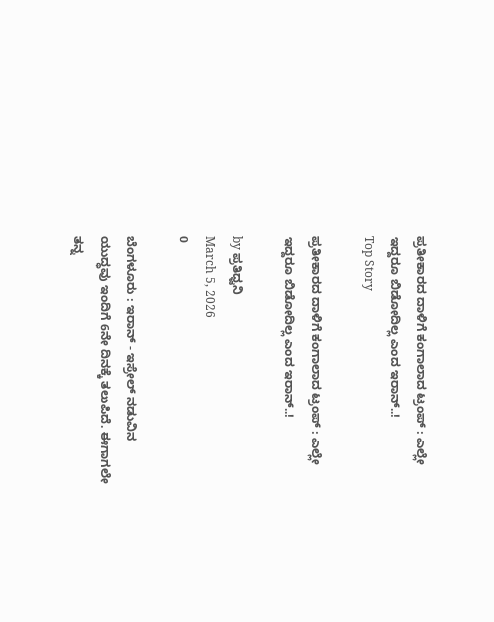ಪ್ರತೀಕಾರದ ದಾಳಿಗೆ ಕಂಗಾಲಾದ ಟ್ರಂಪ್‌ : ಎಲ್ಲೇ ಇದ್ದರೂ ಬಿಡೋದಿಲ್ಲ ಎಂದ ಇರಾನ್..!
Top Story

ಪ್ರತೀಕಾರದ ದಾಳಿಗೆ ಕಂಗಾಲಾದ ಟ್ರಂಪ್‌ : ಎಲ್ಲೇ ಇದ್ದರೂ ಬಿಡೋದಿಲ್ಲ ಎಂದ ಇರಾನ್..!

by ಪ್ರತಿಧ್ವನಿ
March 5, 2026
0

ಬೆಂಗಳೂರು : ಇರಾನ್‌ - ಇಸ್ರೇಲ್‌ ನಡುವಿನ ಯುದ್ಧವು ಇಂದಿಗೆ 6ನೇ ದಿನಕ್ಕೆ ತಲುಪಿದೆ. ಈಗಾಗಲೇ ತನ್ನ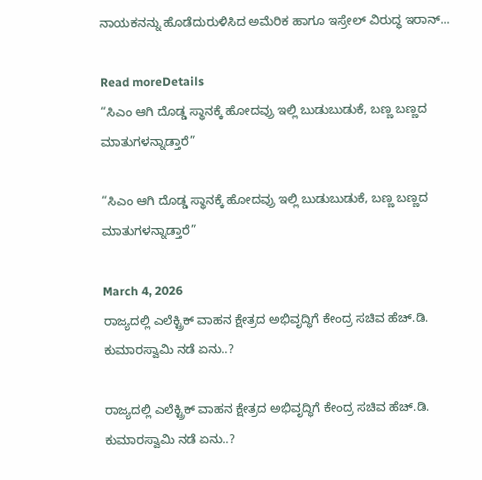ನಾಯಕನನ್ನು ಹೊಡೆದುರುಳಿಸಿದ ಅಮೆರಿಕ ಹಾಗೂ ಇಸ್ರೇಲ್‌ ವಿರುದ್ಧ ಇರಾನ್‌...

Read moreDetails
“ಸಿಎಂ ಆಗಿ ದೊಡ್ಡ ಸ್ಥಾನಕ್ಕೆ ಹೋದವ್ರು ಇಲ್ಲಿ ಬುಡುಬುಡುಕೆ, ಬಣ್ಣ ಬಣ್ಣದ ಮಾತುಗಳನ್ನಾಡ್ತಾರೆ”

“ಸಿಎಂ ಆಗಿ ದೊಡ್ಡ ಸ್ಥಾನಕ್ಕೆ ಹೋದವ್ರು ಇಲ್ಲಿ ಬುಡುಬುಡುಕೆ, ಬಣ್ಣ ಬಣ್ಣದ ಮಾತುಗಳನ್ನಾಡ್ತಾರೆ”

March 4, 2026
ರಾಜ್ಯದಲ್ಲಿ ಎಲೆಕ್ಟ್ರಿಕ್ ವಾಹನ ಕ್ಷೇತ್ರದ ಅಭಿವೃದ್ಧಿಗೆ ಕೇಂದ್ರ ಸಚಿವ ಹೆಚ್.ಡಿ. ಕುಮಾರಸ್ವಾಮಿ ನಡೆ ಏನು..?

ರಾಜ್ಯದಲ್ಲಿ ಎಲೆಕ್ಟ್ರಿಕ್ ವಾಹನ ಕ್ಷೇತ್ರದ ಅಭಿವೃದ್ಧಿಗೆ ಕೇಂದ್ರ ಸಚಿವ ಹೆಚ್.ಡಿ. ಕುಮಾರಸ್ವಾಮಿ ನಡೆ ಏನು..?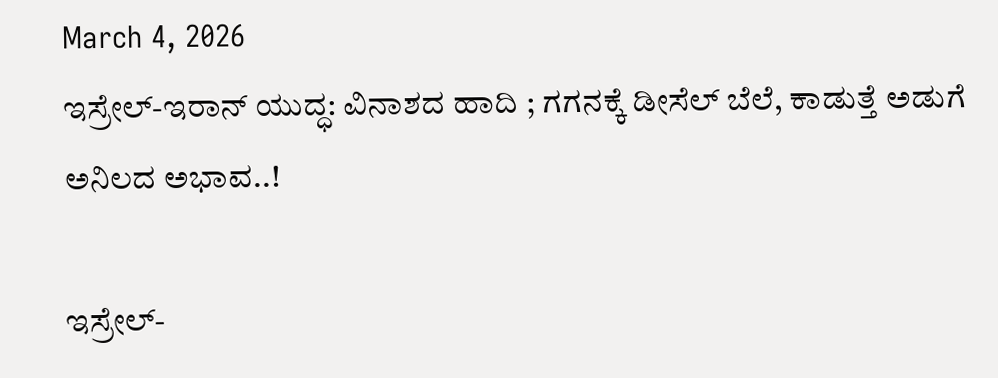March 4, 2026
ಇಸ್ರೇಲ್-ಇರಾನ್ ಯುದ್ಧ: ವಿನಾಶದ ಹಾದಿ ; ಗಗನಕ್ಕೆ ಡೀಸೆಲ್ ಬೆಲೆ, ಕಾಡುತ್ತೆ ಅಡುಗೆ ಅನಿಲದ ಅಭಾವ..!

ಇಸ್ರೇಲ್-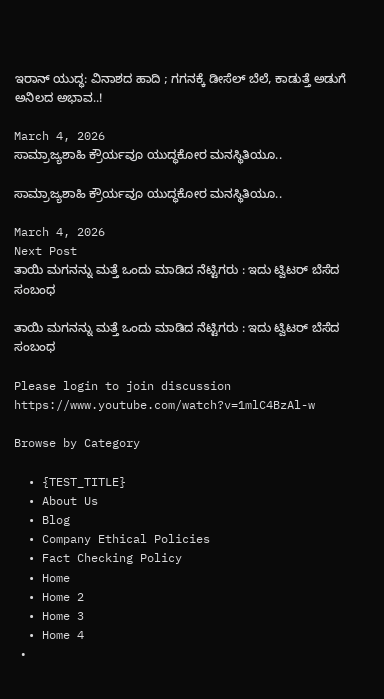ಇರಾನ್ ಯುದ್ಧ: ವಿನಾಶದ ಹಾದಿ ; ಗಗನಕ್ಕೆ ಡೀಸೆಲ್ ಬೆಲೆ, ಕಾಡುತ್ತೆ ಅಡುಗೆ ಅನಿಲದ ಅಭಾವ..!

March 4, 2026
ಸಾಮ್ರಾಜ್ಯಶಾಹಿ ಕ್ರೌರ್ಯವೂ ಯುದ್ಧಕೋರ ಮನಸ್ಥಿತಿಯೂ..

ಸಾಮ್ರಾಜ್ಯಶಾಹಿ ಕ್ರೌರ್ಯವೂ ಯುದ್ಧಕೋರ ಮನಸ್ಥಿತಿಯೂ..

March 4, 2026
Next Post
ತಾಯಿ ಮಗನನ್ನು ಮತ್ತೆ ಒಂದು ಮಾಡಿದ ನೆಟ್ಟಿಗರು : ಇದು ಟ್ವಿಟರ್‌ ಬೆಸೆದ ಸಂಬಂಧ

ತಾಯಿ ಮಗನನ್ನು ಮತ್ತೆ ಒಂದು ಮಾಡಿದ ನೆಟ್ಟಿಗರು : ಇದು ಟ್ವಿಟರ್‌ ಬೆಸೆದ ಸಂಬಂಧ

Please login to join discussion
https://www.youtube.com/watch?v=1mlC4BzAl-w

Browse by Category

  • {TEST_TITLE}
  • About Us
  • Blog
  • Company Ethical Policies
  • Fact Checking Policy
  • Home
  • Home 2
  • Home 3
  • Home 4
  •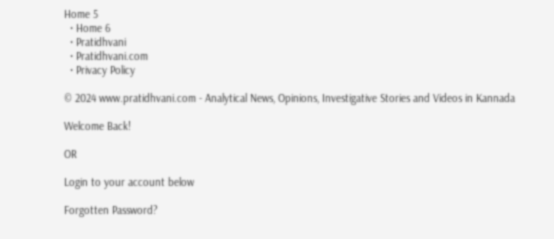Home 5
  • Home 6
  • Pratidhvani
  • Pratidhvani.com
  • Privacy Policy

© 2024 www.pratidhvani.com - Analytical News, Opinions, Investigative Stories and Videos in Kannada

Welcome Back!

OR

Login to your account below

Forgotten Password?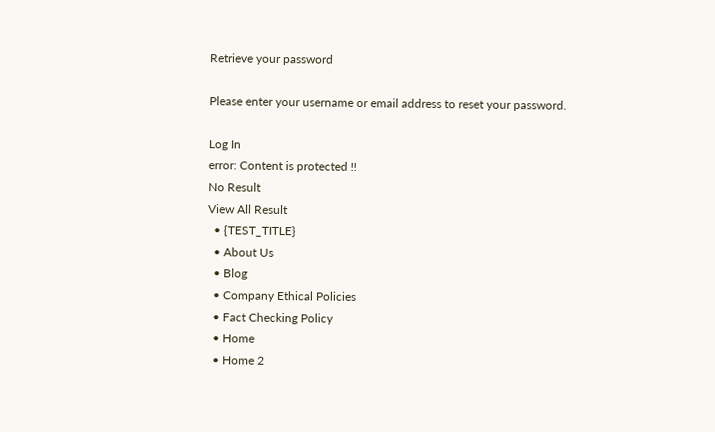Retrieve your password

Please enter your username or email address to reset your password.

Log In
error: Content is protected !!
No Result
View All Result
  • {TEST_TITLE}
  • About Us
  • Blog
  • Company Ethical Policies
  • Fact Checking Policy
  • Home
  • Home 2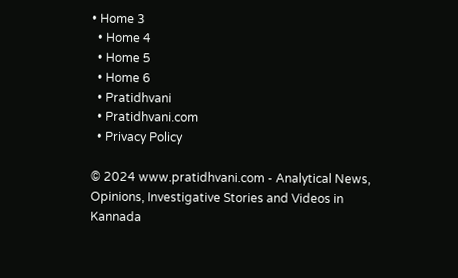• Home 3
  • Home 4
  • Home 5
  • Home 6
  • Pratidhvani
  • Pratidhvani.com
  • Privacy Policy

© 2024 www.pratidhvani.com - Analytical News, Opinions, Investigative Stories and Videos in Kannada